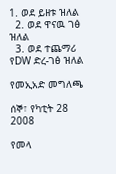1. ወደ ይዘቱ ዝለል
  2. ወደ ዋናዉ ገፅ ዝለል
  3. ወደ ተጨማሪ የDW ድረ-ገፅ ዝለል

የመኢአድ መግለጫ

ሰኞ፣ የካቲት 28 2008

የመላ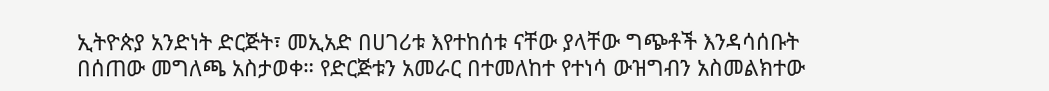ኢትዮጵያ አንድነት ድርጅት፣ መኢአድ በሀገሪቱ እየተከሰቱ ናቸው ያላቸው ግጭቶች እንዳሳሰቡት በሰጠው መግለጫ አስታወቀ። የድርጅቱን አመራር በተመለከተ የተነሳ ውዝግብን አስመልክተው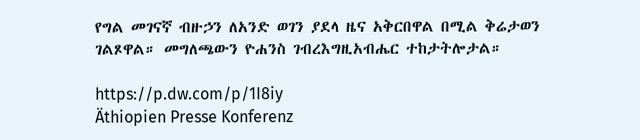የግል መገናኛ ብዙኃን ለአንድ ወገን ያደላ ዜና አቅርበዋል በሚል ቅሬታወን ገልጾዋል። መግለጫውን ዮሐንስ ገብረእግዚአብሔር ተከታትሎታል።

https://p.dw.com/p/1I8iy
Äthiopien Presse Konferenz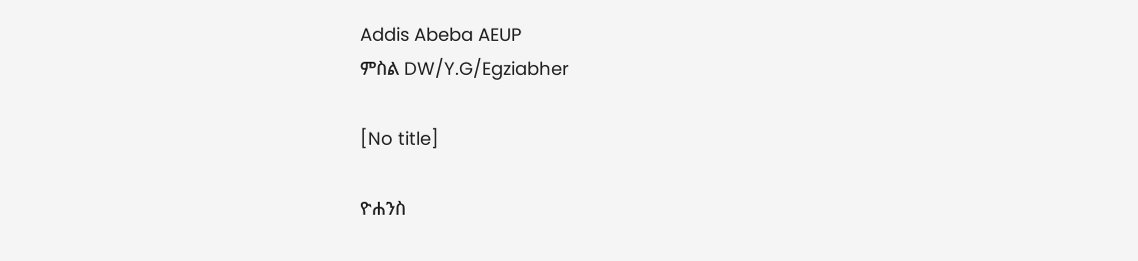Addis Abeba AEUP
ምስል DW/Y.G/Egziabher

[No title]

ዮሐንስ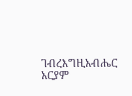ገብረእግዚአብሔር
አርያም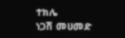ተክሌ
ነጋሽ መሀመድ